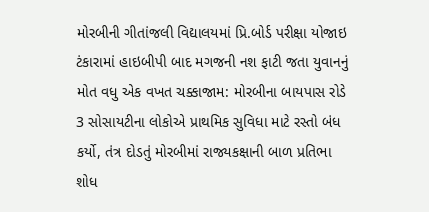મોરબીની ગીતાંજલી વિદ્યાલયમાં પ્રિ.બોર્ડ પરીક્ષા યોજાઇ ટંકારામાં હાઇબીપી બાદ મગજની નશ ફાટી જતા યુવાનનું મોત વધુ એક વખત ચક્કાજામ: મોરબીના બાયપાસ રોડે 3 સોસાયટીના લોકોએ પ્રાથમિક સુવિધા માટે રસ્તો બંધ કર્યો, તંત્ર દોડતું મોરબીમાં રાજ્યકક્ષાની બાળ પ્રતિભા શોધ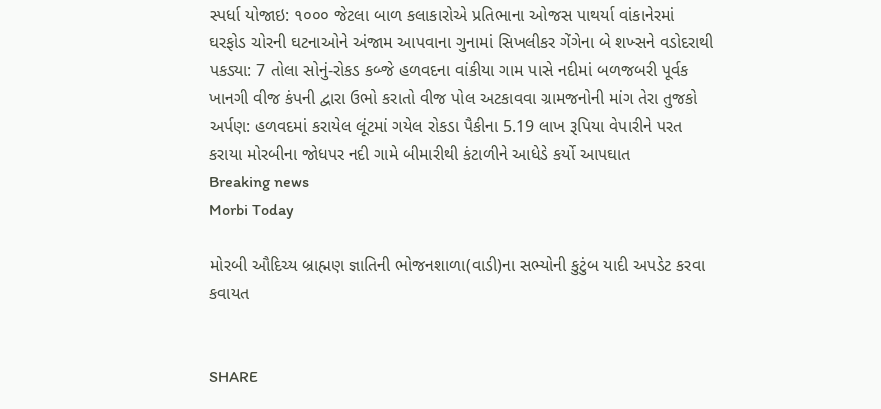સ્પર્ધા યોજાઇ: ૧૦૦૦ જેટલા બાળ કલાકારોએ પ્રતિભાના ઓજસ પાથર્યા વાંકાનેરમાં ઘરફોડ ચોરની ઘટનાઓને અંજામ આપવાના ગુનામાં સિખલીકર ગેંગેના બે શખ્સને વડોદરાથી પકડ્યા: 7 તોલા સોનું-રોકડ કબ્જે હળવદના વાંકીયા ગામ પાસે નદીમાં બળજબરી પૂર્વક ખાનગી વીજ કંપની દ્વારા ઉભો કરાતો વીજ પોલ અટકાવવા ગ્રામજનોની માંગ તેરા તુજકો અર્પણ: હળવદમાં કરાયેલ લૂંટમાં ગયેલ રોકડા પૈકીના 5.19 લાખ રૂપિયા વેપારીને પરત કરાયા મોરબીના જોધપર નદી ગામે બીમારીથી કંટાળીને આધેડે કર્યો આપઘાત
Breaking news
Morbi Today

મોરબી ઔદિચ્ય બ્રાહ્મણ જ્ઞાતિની ભોજનશાળા(વાડી)ના સભ્યોની કુટુંબ યાદી અપડેટ કરવા કવાયત


SHARE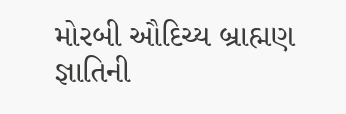મોરબી ઔદિચ્ય બ્રાહ્મણ જ્ઞાતિની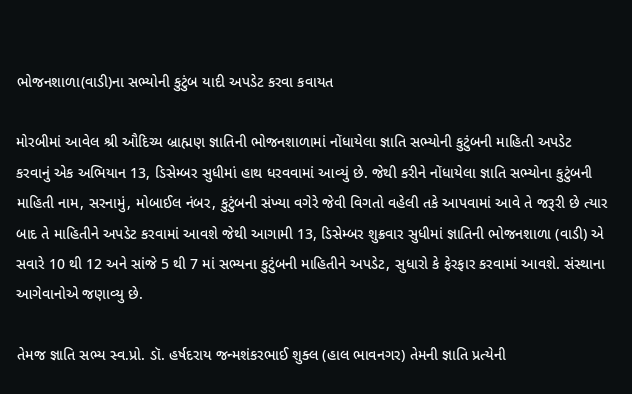ભોજનશાળા(વાડી)ના સભ્યોની કુટુંબ યાદી અપડેટ કરવા કવાયત

મોરબીમાં આવેલ શ્રી ઔદિચ્ય બ્રાહ્મણ જ્ઞાતિની ભોજનશાળામાં નોંધાયેલા જ્ઞાતિ સભ્યોની કુટુંબની માહિતી અપડેટ કરવાનું એક અભિયાન 13, ડિસેમ્બર સુધીમાં હાથ ધરવવામાં આવ્યું છે. જેથી કરીને નોંધાયેલા જ્ઞાતિ સભ્યોના કુટુંબની માહિતી નામ, સરનામું, મોબાઈલ નંબર, કુટુંબની સંખ્યા વગેરે જેવી વિગતો વહેલી તકે આપવામાં આવે તે જરૂરી છે ત્યાર બાદ તે માહિતીને અપડેટ કરવામાં આવશે જેથી આગામી 13, ડિસેમ્બર શુક્રવાર સુધીમાં જ્ઞાતિની ભોજનશાળા (વાડી) એ સવારે 10 થી 12 અને સાંજે 5 થી 7 માં સભ્યના કુટુંબની માહિતીને અપડેટ, સુધારો કે ફેરફાર કરવામાં આવશે. સંસ્થાના આગેવાનોએ જણાવ્યુ છે.

તેમજ જ્ઞાતિ સભ્ય સ્વ.પ્રો. ડૉ. હર્ષદરાય જન્મશંકરભાઈ શુક્લ (હાલ ભાવનગર) તેમની જ્ઞાતિ પ્રત્યેની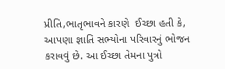પ્રીતિ,ભાતૃભાવને કારણે  ઈચ્છા હતી કે, આપણા જ્ઞાતિ સભ્યોના પરિવારનું ભોજન કરાવવું છે. આ ઈચ્છા તેમના પુત્રો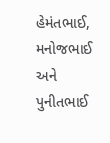હેમંતભાઈ, મનોજભાઈ અને પુનીતભાઈ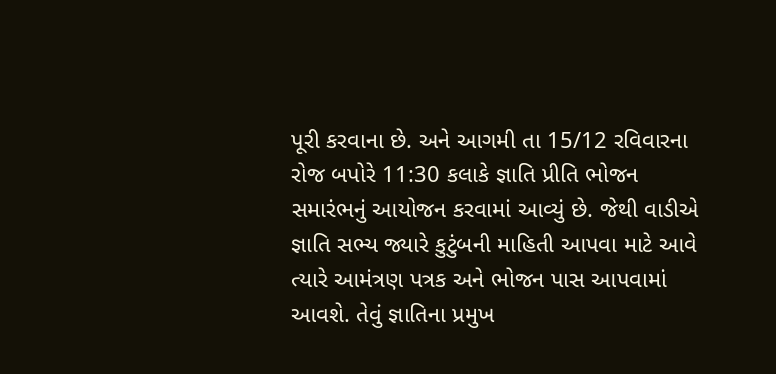પૂરી કરવાના છે. અને આગમી તા 15/12 રવિવારના રોજ બપોરે 11:30 કલાકે જ્ઞાતિ પ્રીતિ ભોજન સમારંભનું આયોજન કરવામાં આવ્યું છે. જેથી વાડીએ જ્ઞાતિ સભ્ય જ્યારે કુટુંબની માહિતી આપવા માટે આવે ત્યારે આમંત્રણ પત્રક અને ભોજન પાસ આપવામાં આવશે. તેવું જ્ઞાતિના પ્રમુખ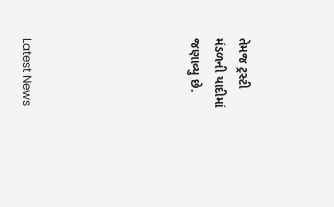તેમજ ટ્રસ્ટી મંડળની યાદીમાં જણાવ્યુ છે.






Latest News